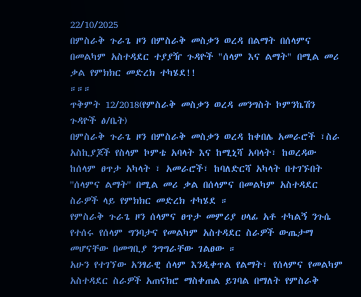22/10/2025
በምስራቅ ጉራጌ ዞን በምስራቅ መስቃን ወረዳ በልማት በሰላምና በመልካም አስተዳደር ተያያዥ ጉዳዮች "ሰላም እና ልማት" በሚል መሪ ቃል የምክክር መድረክ ተካሄደ!!
።።።
ጥቅምት 12/2018(የምስራቅ መስቃን ወረዳ መንግስት ኮምንኬሽን ጉዳዮች ፅ/ቤት)
በምስራቅ ጉራጌ ዞን በምስራቅ መስቃን ወረዳ ከቀበሌ አመራሮች ፣ስራ አስኪያጆች የስላም ኮምቴ አባላት እና ከሚኒሻ አባላት፣ ከወረዳው ከሰላም ፀጥታ አካላት ፣ አመራሮች፣ ከባለድርሻ አካላት በተገኙበት ''ሰላምና ልማት'' በሚል መሪ ቃል በሰላምና በመልካም አስተዳደር ስራዎች ላይ የምክክር መድረክ ተካሄደ ።
የምስራቅ ጉራጌ ዞን ሰላምና ፀጥታ መምሪያ ሀላፊ አቶ ተካልኝ ንጉሴ የተሰሩ የሰላም ግንባታና የመልካም አስተዳደር ስራዎች ውጤታማ መሆናቸው በመግቢያ ንግግራቸው ገልፀው ።
አሁን የተገኘው አንፃራዊ ሰላም እንዲቀጥል የልማት፣ የሰላምና የመልካም አስተዳደር ስራዎች አጠናክሮ ማስቀጠል ይገባል በማለት የምስራቅ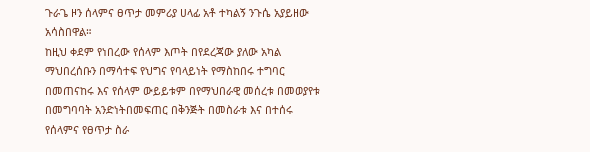ጉራጌ ዞን ሰላምና ፀጥታ መምሪያ ሀላፊ አቶ ተካልኝ ንጉሴ አያይዘው አሳስበዋል።
ከዚህ ቀደም የነበረው የሰላም እጦት በየደረጃው ያለው አካል ማህበረሰቡን በማሳተፍ የህግና የባላይነት የማስከበሩ ተግባር በመጠናከሩ እና የሰላም ውይይቱም በየማህበራዊ መሰረቱ በመወያየቱ በመግባባት አንድነትበመፍጠር በቅንጅት በመስራቱ እና በተሰሩ የሰላምና የፀጥታ ስራ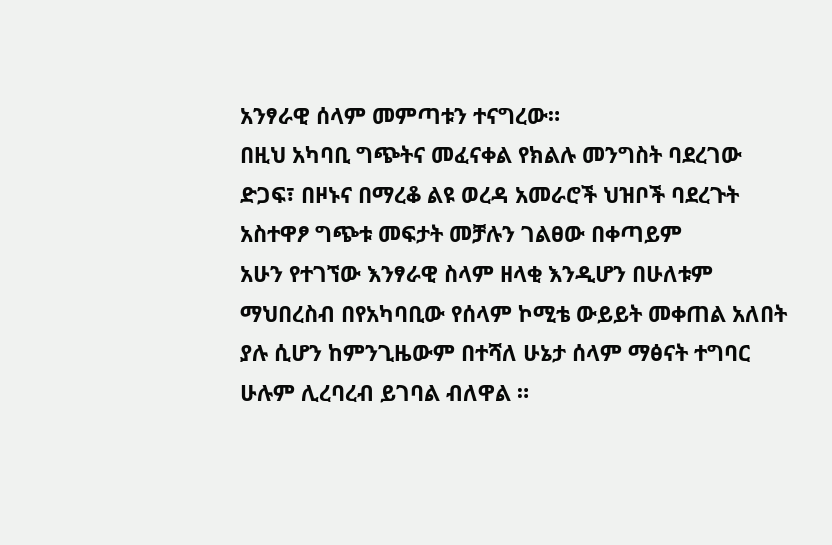አንፃራዊ ሰላም መምጣቱን ተናግረው።
በዚህ አካባቢ ግጭትና መፈናቀል የክልሉ መንግስት ባደረገው ድጋፍ፣ በዞኑና በማረቆ ልዩ ወረዳ አመራሮች ህዝቦች ባደረጉት አስተዋፆ ግጭቱ መፍታት መቻሉን ገልፀው በቀጣይም
አሁን የተገኘው እንፃራዊ ስላም ዘላቂ እንዲሆን በሁለቱም ማህበረስብ በየአካባቢው የሰላም ኮሚቴ ውይይት መቀጠል አለበት ያሉ ሲሆን ከምንጊዜውም በተሻለ ሁኔታ ሰላም ማፅናት ተግባር ሁሉም ሊረባረብ ይገባል ብለዋል ።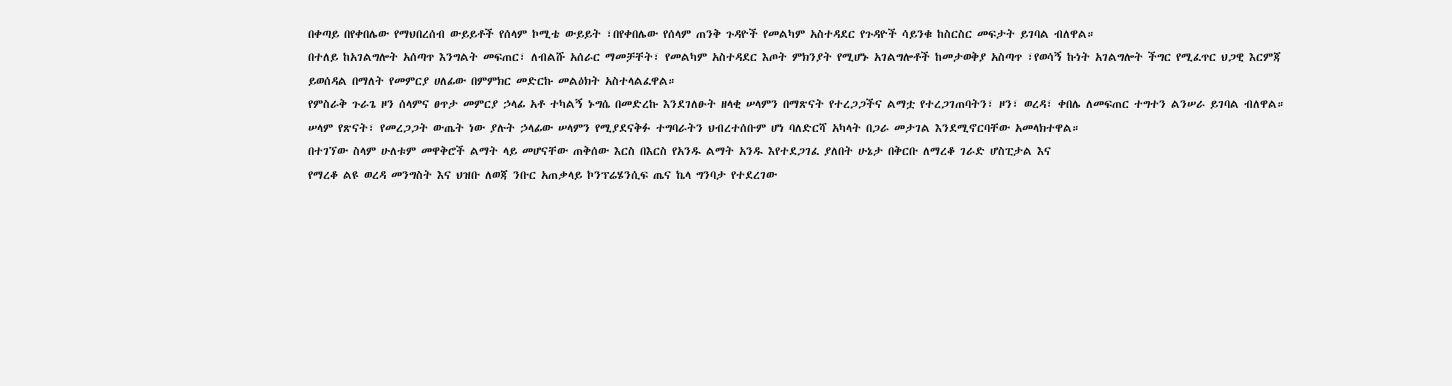በቀጣይ በየቀበሌው የማህበረሰብ ውይይቶች የሰላም ኮሚቴ ውይይት ፣በየቀበሌው የሰላም ጠንቅ ጉዳዮች የመልካም አስተዳደር የጉዳዮች ሳይንቁ ከስርስር መፍታት ይገባል ብለዋል።
በተለይ ከአገልግሎት አሰጣጥ እንግልት መፍጠር፣ ለብልሹ አሰራር ማመቻቸት፣ የመልካም አስተዳደር እጦት ምክንያት የሚሆኑ አገልግሎቶች ከመታወቅያ አስጣጥ ፣የወሳኝ ኩነት አገልግሎት ችግር የሚፈጥር ህጋዊ እርምጃ ይወሰዳል በማለት የመምርያ ሀለፊው በምምክር መድርኩ መልዕክት አስተላልፈዋል።
የምስራቅ ጉራጌ ዞን ሰላምና ፀጥታ መምርያ ኃላፊ አቶ ተካልኝ ኑግሴ በመድረኩ እንደገለፁት ዘላቂ ሠላምን በማጽናት የተረጋጋችና ልማቷ የተረጋገጠባትን፣ ዞን፣ ወረዳ፣ ቀበሌ ለመፍጠር ተግተን ልንሠራ ይገባል ብለዋል።
ሠላም የጽናት፣ የመረጋጋት ውጤት ነው ያሉት ኃላፊው ሠላምን የሚያደናቅፉ ተግባራትን ህብረተሰቡም ሆነ ባለድርሻ አካላት በጋራ መታገል እንደሚኖርባቸው አመላክተዋል።
በተገኘው ስላም ሁለቱም መዋቅሮች ልማት ላይ መሆናቸው ጠቅሰው እርስ በእርስ የአንዱ ልማት አንዱ እየተደጋገፈ ያለበት ሁኔታ በቅርቡ ለማረቆ ገራድ ሆስፒታል እና
የማረቆ ልዩ ወረዳ መንግስት እና ህዝቡ ለወጃ ንቡር አጠቃላይ ኮንፕሬሄንሲፍ ጤና ኬላ ግንባታ የተደረገው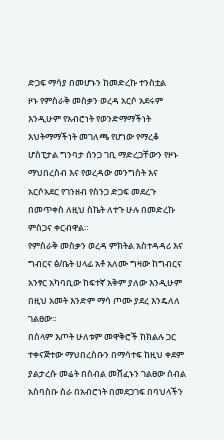ድጋፍ ማሳያ በመሆኑን ከመድረኩ ተንስቷል
ዞኑ የምስራቅ መስቃን ወረዳ አርሶ አደሩም እንዲሁም የአብሮነት የወንድማማችነት እህትማማችነት መገለጫ የሆነው የማረቆ ሆስፒታል ግንባታ ሰንጋ ገቢ ማድረጋቸውን የዞኑ ማህበረስብ እና የወረዳው መንግስት እና አርሶአደር የገንዘብ የስንጋ ድጋፍ መደረጉ በመጥቀስ ለዚህ ስኬት ለተጉ ሁሉ በመድረኩ ምስጋና ቀርብዋል።
የምስራቅ መስቃን ወረዳ ምክትል አስተዳዳሪ እና ግብርና ፅ/ቤት ሀላፊ አቶ አለሙ ግዛው ከግብርና አንፃር አካባቢው ከፍተኛ አቅም ያለው እንዲሁም በዚህ አመት እንድም ማሳ ጦሙ ያደረ እንዴለለ ገልፀው።
በስላም እጦት ሁለቱም መዋቅሮች ከክልሉ ጋር ተቀናጅተው ማህበረስቡን በማሳተፍ ከዚህ ቀደም ያልታረሱ መሬት በስብል መሸፈኑን ገልፀው ሰብል አስባስቡ ስራ በአብሮነት በመደጋገፍ በባህላችን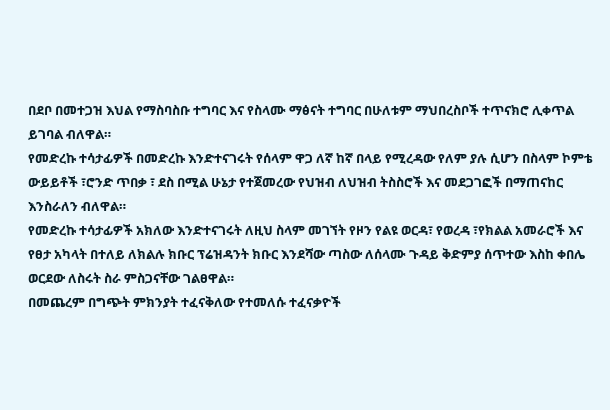በደቦ በመተጋዝ እህል የማስባስቡ ተግባር እና የስላሙ ማፅናት ተግባር በሁለቱም ማህበረስቦች ተጥናክሮ ሊቀጥል ይገባል ብለዋል።
የመድረኩ ተሳታፊዎች በመድረኩ እንድተናገሩት የሰላም ዋጋ ለኛ ከኛ በላይ የሚረዳው የለም ያሉ ሲሆን በስላም ኮምቴ ውይይቶች ፣ሮንድ ጥበቃ ፣ ደስ በሚል ሁኔታ የተጀመረው የህዝብ ለህዝብ ትስስሮች እና መደጋገፎች በማጠናከር እንስራለን ብለዋል።
የመድረኩ ተሳታፊዎች አክለው እንድተናገሩት ለዚህ ስላም መገኘት የዞን የልዩ ወርዳ፣ የወረዳ ፣የክልል አመራሮች እና የፀታ አካላት በተለይ ለክልሉ ክቡር ፕሬዝዳንት ክቡር እንደሻው ጣስው ለሰላሙ ጉዳይ ቅድምያ ሰጥተው እስከ ቀበሌ ወርደው ለስሩት ስራ ምስጋናቸው ገልፀዋል።
በመጨረም በግጭት ምክንያት ተፈናቅለው የተመለሱ ተፈናቃዮች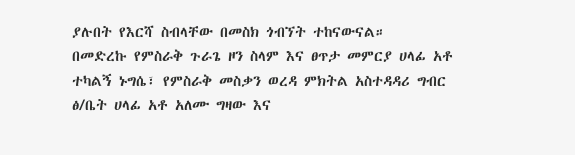ያሉበት የእርሻ ስብላቸው በመስክ ጎብኘት ተከናውናል።
በመድረኩ የምስራቅ ጉራጌ ዞን ስላም እና ፀጥታ መምርያ ሀላፊ አቶ ተካልኝ ኑግሴ፣ የምስራቅ መስቃን ወረዳ ምክትል አስተዳዳሪ ግብር ፅ/ቤት ሀላፊ አቶ አለሙ ግዛው እና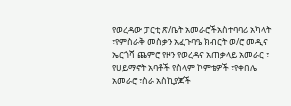የወረዳው ፓርቲ ጽ/ቤት አመራሮችአስተባባሪ አካላት ፣የምስራቅ መስቃን አፈጉባዔ ክብርት ወ/ሮ መዲና ኤርጎሻ ጨምሮ የዞን የወረዳና አጠቃላይ አመራር ፣ የሀይማኖት አባቶች የስላም ኮምቴዎች ፣የቀበሌ አመራሮ ፣ስራ አስኪያጆች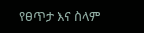የፀጥታ እና ስላም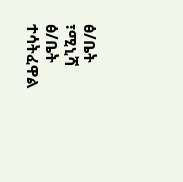ፅ/ቤት ፣ሚኒሻ ፅ/ቤት ተሳትፈዋል